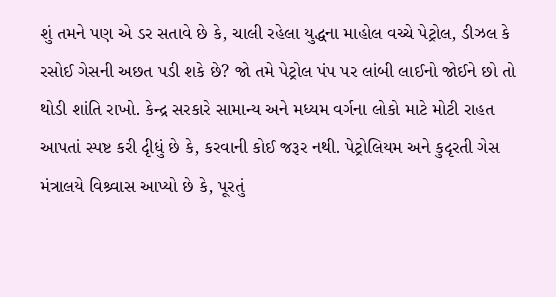શું તમને પણ એ ડર સતાવે છે કે, ચાલી રહેલા યુદ્ધના માહોલ વચ્ચે પેટ્રોલ, ડીઝલ કે રસોઈ ગેસની અછત પડી શકે છે? જો તમે પેટ્રોલ પંપ પર લાંબી લાઈનો જોઈને છો તો થોડી શાંતિ રાખો. કેન્દ્ર સરકારે સામાન્ય અને મધ્યમ વર્ગના લોકો માટે મોટી રાહત આપતાં સ્પષ્ટ કરી દૃીધું છે કે, કરવાની કોઈ જરૂર નથી. પેટ્રોલિયમ અને કુદૃરતી ગેસ મંત્રાલયે વિશ્ર્વાસ આપ્યો છે કે, પૂરતું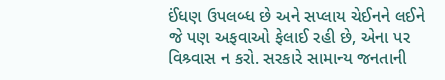ઈંધણ ઉપલબ્ધ છે અને સપ્લાય ચેઈનને લઈને જે પણ અફવાઓ ફેલાઈ રહી છે, એના પર વિશ્ર્વાસ ન કરો. સરકારે સામાન્ય જનતાની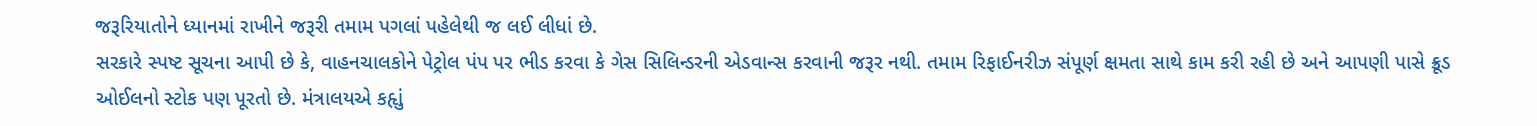જરૂરિયાતોને ધ્યાનમાં રાખીને જરૂરી તમામ પગલાં પહેલેથી જ લઈ લીધાં છે.
સરકારે સ્પષ્ટ સૂચના આપી છે કે, વાહનચાલકોને પેટ્રોલ પંપ પર ભીડ કરવા કે ગેસ સિલિન્ડરની એડવાન્સ કરવાની જરૂર નથી. તમામ રિફાઈનરીઝ સંપૂર્ણ ક્ષમતા સાથે કામ કરી રહી છે અને આપણી પાસે ક્રૂડ ઓઈલનો સ્ટોક પણ પૂરતો છે. મંત્રાલયએ કહૃાું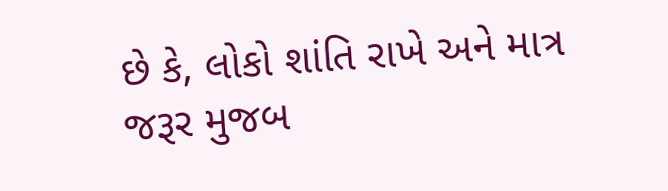છે કે, લોકો શાંતિ રાખે અને માત્ર જરૂર મુજબ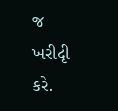જ ખરીદૃી કરે.